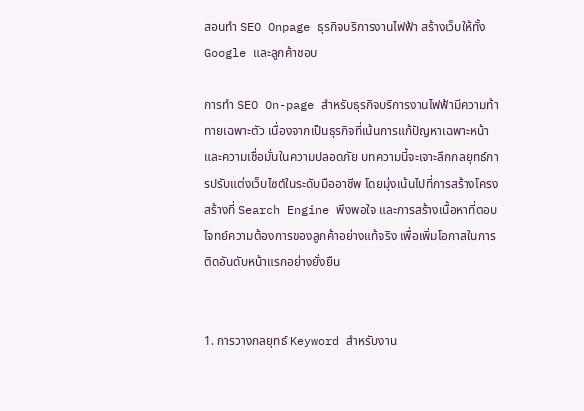สอนทำ SEO Onpage ธุรกิจบริการงานไฟฟ้า สร้างเว็บให้ทั้ง Google และลูกค้าชอบ

การทำ SEO On-page สำหรับธุรกิจบริการงานไฟฟ้ามีความท้าทายเฉพาะตัว เนื่องจากเป็นธุรกิจที่เน้นการแก้ปัญหาเฉพาะหน้าและความเชื่อมั่นในความปลอดภัย บทความนี้จะเจาะลึกกลยุทธ์การปรับแต่งเว็บไซต์ในระดับมืออาชีพ โดยมุ่งเน้นไปที่การสร้างโครงสร้างที่ Search Engine พึงพอใจ และการสร้างเนื้อหาที่ตอบโจทย์ความต้องการของลูกค้าอย่างแท้จริง เพื่อเพิ่มโอกาสในการติดอันดับหน้าแรกอย่างยั่งยืน


1. การวางกลยุทธ์ Keyword สำหรับงาน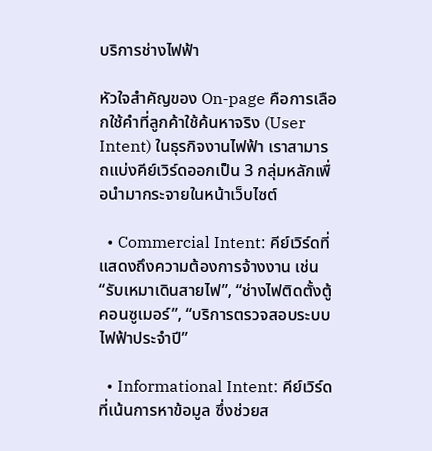บริการช่างไฟฟ้า

หัวใจสำคัญของ On-page คือการเลือกใช้คำที่ลูกค้าใช้ค้นหาจริง (User Intent) ในธุรกิจงานไฟฟ้า เราสามารถแบ่งคีย์เวิร์ดออกเป็น 3 กลุ่มหลักเพื่อนำมากระจายในหน้าเว็บไซต์

  • Commercial Intent: คีย์เวิร์ดที่แสดงถึงความต้องการจ้างงาน เช่น “รับเหมาเดินสายไฟ”, “ช่างไฟติดตั้งตู้คอนซูเมอร์”, “บริการตรวจสอบระบบไฟฟ้าประจำปี”

  • Informational Intent: คีย์เวิร์ดที่เน้นการหาข้อมูล ซึ่งช่วยส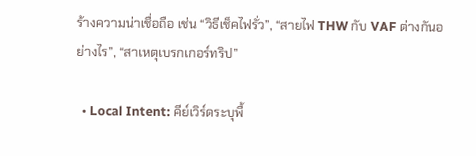ร้างความน่าเชื่อถือ เช่น “วิธีเช็คไฟรั่ว”, “สายไฟ THW กับ VAF ต่างกันอย่างไร”, “สาเหตุเบรกเกอร์ทริป”

  • Local Intent: คีย์เวิร์ดระบุพื้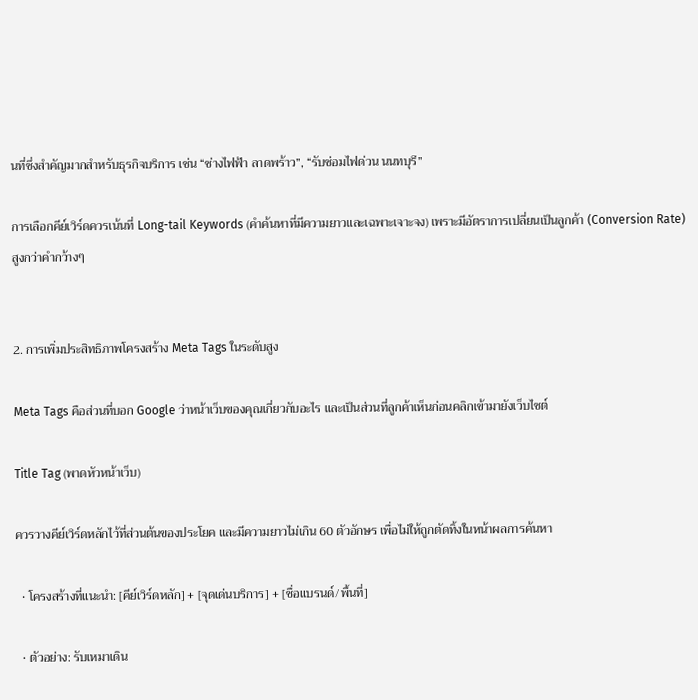นที่ซึ่งสำคัญมากสำหรับธุรกิจบริการ เช่น “ช่างไฟฟ้า ลาดพร้าว”, “รับซ่อมไฟด่วน นนทบุรี”

การเลือกคีย์เวิร์ดควรเน้นที่ Long-tail Keywords (คำค้นหาที่มีความยาวและเฉพาะเจาะจง) เพราะมีอัตราการเปลี่ยนเป็นลูกค้า (Conversion Rate) สูงกว่าคำกว้างๆ


2. การเพิ่มประสิทธิภาพโครงสร้าง Meta Tags ในระดับสูง

Meta Tags คือส่วนที่บอก Google ว่าหน้าเว็บของคุณเกี่ยวกับอะไร และเป็นส่วนที่ลูกค้าเห็นก่อนคลิกเข้ามายังเว็บไซต์

Title Tag (พาดหัวหน้าเว็บ)

ควรวางคีย์เวิร์ดหลักไว้ที่ส่วนต้นของประโยค และมีความยาวไม่เกิน 60 ตัวอักษร เพื่อไม่ให้ถูกตัดทิ้งในหน้าผลการค้นหา

  • โครงสร้างที่แนะนำ: [คีย์เวิร์ดหลัก] + [จุดเด่นบริการ] + [ชื่อแบรนด์/พื้นที่]

  • ตัวอย่าง: รับเหมาเดิน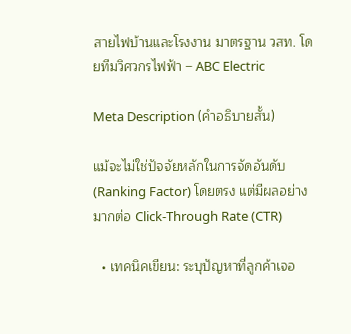สายไฟบ้านและโรงงาน มาตรฐาน วสท. โดยทีมวิศวกรไฟฟ้า – ABC Electric

Meta Description (คำอธิบายสั้น)

แม้จะไม่ใช่ปัจจัยหลักในการจัดอันดับ (Ranking Factor) โดยตรง แต่มีผลอย่างมากต่อ Click-Through Rate (CTR)

  • เทคนิคเขียน: ระบุปัญหาที่ลูกค้าเจอ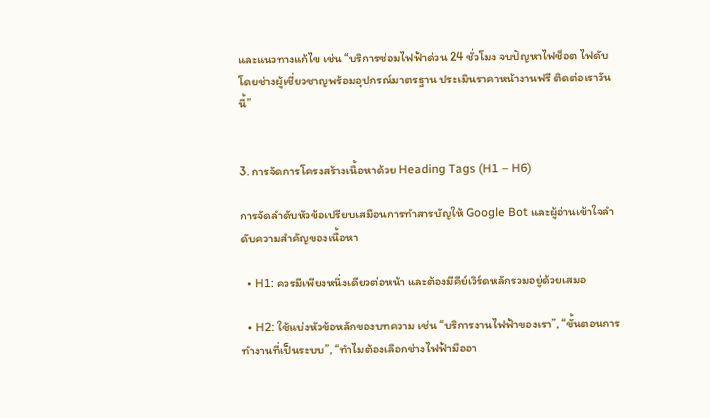และแนวทางแก้ไข เช่น “บริการซ่อมไฟฟ้าด่วน 24 ชั่วโมง จบปัญหาไฟช็อต ไฟดับ โดยช่างผู้เชี่ยวชาญพร้อมอุปกรณ์มาตรฐาน ประเมินราคาหน้างานฟรี ติดต่อเราวันนี้”


3. การจัดการโครงสร้างเนื้อหาด้วย Heading Tags (H1 – H6)

การจัดลำดับหัวข้อเปรียบเสมือนการทำสารบัญให้ Google Bot และผู้อ่านเข้าใจลำดับความสำคัญของเนื้อหา

  • H1: ควรมีเพียงหนึ่งเดียวต่อหน้า และต้องมีคีย์เวิร์ดหลักรวมอยู่ด้วยเสมอ

  • H2: ใช้แบ่งหัวข้อหลักของบทความ เช่น “บริการงานไฟฟ้าของเรา”, “ขั้นตอนการทำงานที่เป็นระบบ”, “ทำไมต้องเลือกช่างไฟฟ้ามืออา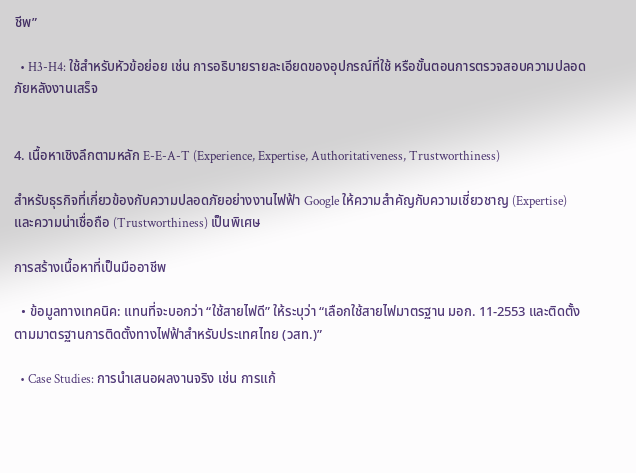ชีพ”

  • H3-H4: ใช้สำหรับหัวข้อย่อย เช่น การอธิบายรายละเอียดของอุปกรณ์ที่ใช้ หรือขั้นตอนการตรวจสอบความปลอดภัยหลังงานเสร็จ


4. เนื้อหาเชิงลึกตามหลัก E-E-A-T (Experience, Expertise, Authoritativeness, Trustworthiness)

สำหรับธุรกิจที่เกี่ยวข้องกับความปลอดภัยอย่างงานไฟฟ้า Google ให้ความสำคัญกับความเชี่ยวชาญ (Expertise) และความน่าเชื่อถือ (Trustworthiness) เป็นพิเศษ

การสร้างเนื้อหาที่เป็นมืออาชีพ

  • ข้อมูลทางเทคนิค: แทนที่จะบอกว่า “ใช้สายไฟดี” ให้ระบุว่า “เลือกใช้สายไฟมาตรฐาน มอก. 11-2553 และติดตั้งตามมาตรฐานการติดตั้งทางไฟฟ้าสำหรับประเทศไทย (วสท.)”

  • Case Studies: การนำเสนอผลงานจริง เช่น การแก้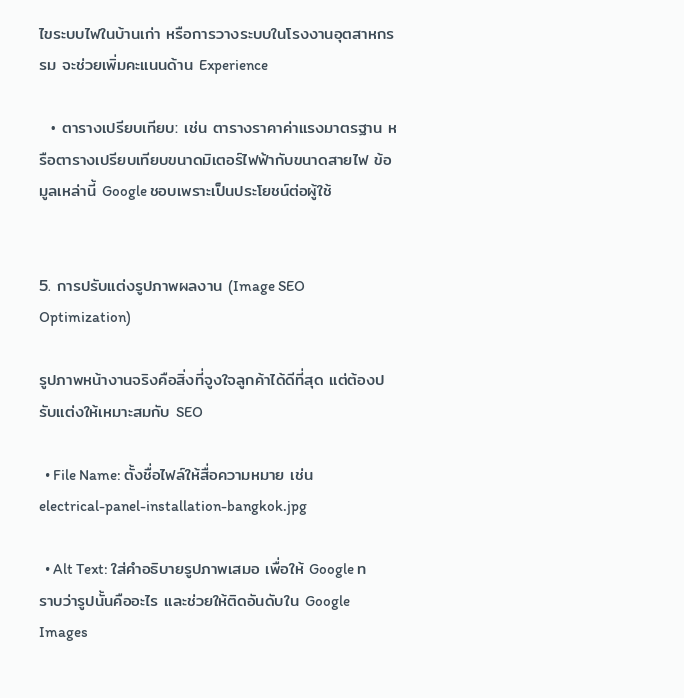ไขระบบไฟในบ้านเก่า หรือการวางระบบในโรงงานอุตสาหกรรม จะช่วยเพิ่มคะแนนด้าน Experience

  • ตารางเปรียบเทียบ: เช่น ตารางราคาค่าแรงมาตรฐาน หรือตารางเปรียบเทียบขนาดมิเตอร์ไฟฟ้ากับขนาดสายไฟ ข้อมูลเหล่านี้ Google ชอบเพราะเป็นประโยชน์ต่อผู้ใช้


5. การปรับแต่งรูปภาพผลงาน (Image SEO Optimization)

รูปภาพหน้างานจริงคือสิ่งที่จูงใจลูกค้าได้ดีที่สุด แต่ต้องปรับแต่งให้เหมาะสมกับ SEO

  • File Name: ตั้งชื่อไฟล์ให้สื่อความหมาย เช่น electrical-panel-installation-bangkok.jpg

  • Alt Text: ใส่คำอธิบายรูปภาพเสมอ เพื่อให้ Google ทราบว่ารูปนั้นคืออะไร และช่วยให้ติดอันดับใน Google Images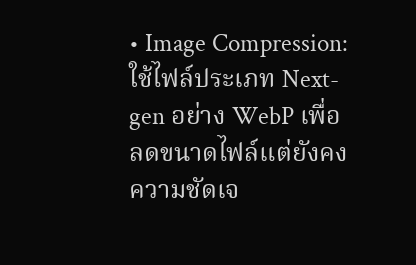• Image Compression: ใช้ไฟล์ประเภท Next-gen อย่าง WebP เพื่อลดขนาดไฟล์แต่ยังคงความชัดเจ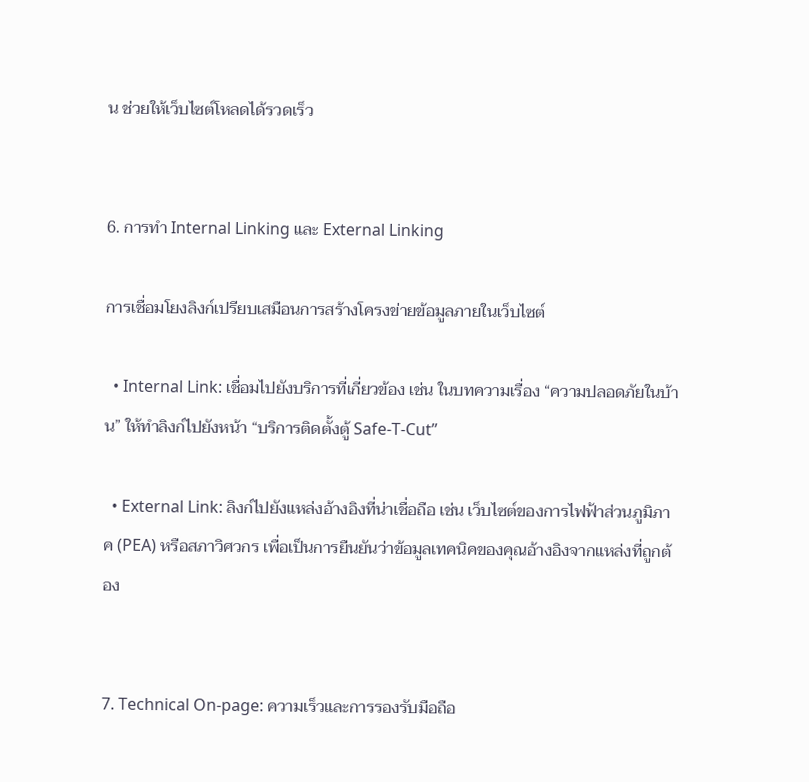น ช่วยให้เว็บไซต์โหลดได้รวดเร็ว


6. การทำ Internal Linking และ External Linking

การเชื่อมโยงลิงก์เปรียบเสมือนการสร้างโครงข่ายข้อมูลภายในเว็บไซต์

  • Internal Link: เชื่อมไปยังบริการที่เกี่ยวข้อง เช่น ในบทความเรื่อง “ความปลอดภัยในบ้าน” ให้ทำลิงก์ไปยังหน้า “บริการติดตั้งตู้ Safe-T-Cut”

  • External Link: ลิงก์ไปยังแหล่งอ้างอิงที่น่าเชื่อถือ เช่น เว็บไซต์ของการไฟฟ้าส่วนภูมิภาค (PEA) หรือสภาวิศวกร เพื่อเป็นการยืนยันว่าข้อมูลเทคนิคของคุณอ้างอิงจากแหล่งที่ถูกต้อง


7. Technical On-page: ความเร็วและการรองรับมือถือ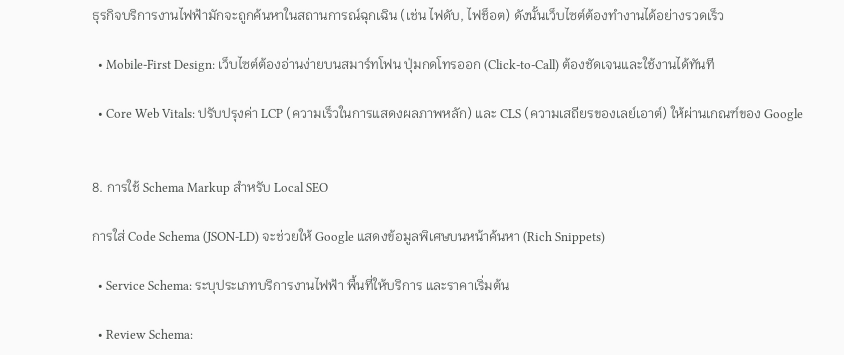ธุรกิจบริการงานไฟฟ้ามักจะถูกค้นหาในสถานการณ์ฉุกเฉิน (เช่น ไฟดับ, ไฟช็อต) ดังนั้นเว็บไซต์ต้องทำงานได้อย่างรวดเร็ว

  • Mobile-First Design: เว็บไซต์ต้องอ่านง่ายบนสมาร์ทโฟน ปุ่มกดโทรออก (Click-to-Call) ต้องชัดเจนและใช้งานได้ทันที

  • Core Web Vitals: ปรับปรุงค่า LCP (ความเร็วในการแสดงผลภาพหลัก) และ CLS (ความเสถียรของเลย์เอาต์) ให้ผ่านเกณฑ์ของ Google


8. การใช้ Schema Markup สำหรับ Local SEO

การใส่ Code Schema (JSON-LD) จะช่วยให้ Google แสดงข้อมูลพิเศษบนหน้าค้นหา (Rich Snippets)

  • Service Schema: ระบุประเภทบริการงานไฟฟ้า พื้นที่ให้บริการ และราคาเริ่มต้น

  • Review Schema: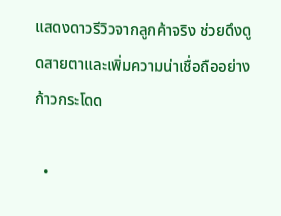แสดงดาวรีวิวจากลูกค้าจริง ช่วยดึงดูดสายตาและเพิ่มความน่าเชื่อถืออย่างก้าวกระโดด

  •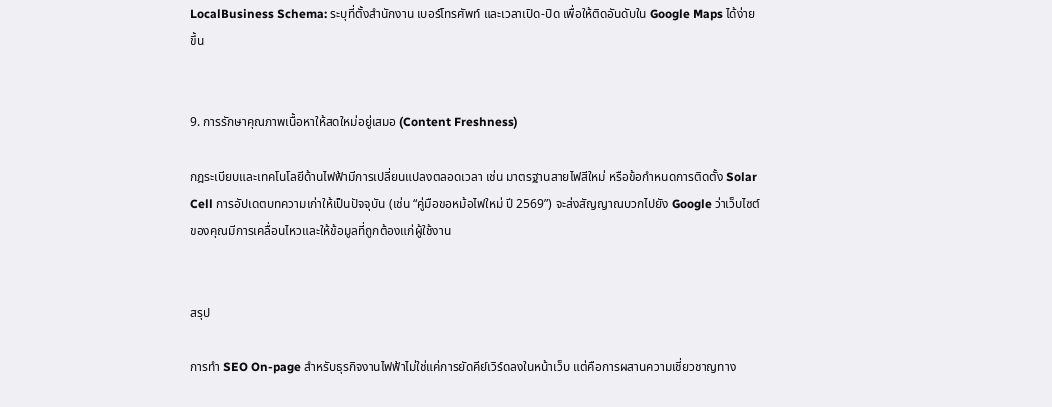LocalBusiness Schema: ระบุที่ตั้งสำนักงาน เบอร์โทรศัพท์ และเวลาเปิด-ปิด เพื่อให้ติดอันดับใน Google Maps ได้ง่ายขึ้น


9. การรักษาคุณภาพเนื้อหาให้สดใหม่อยู่เสมอ (Content Freshness)

กฎระเบียบและเทคโนโลยีด้านไฟฟ้ามีการเปลี่ยนแปลงตลอดเวลา เช่น มาตรฐานสายไฟสีใหม่ หรือข้อกำหนดการติดตั้ง Solar Cell การอัปเดตบทความเก่าให้เป็นปัจจุบัน (เช่น “คู่มือขอหม้อไฟใหม่ ปี 2569”) จะส่งสัญญาณบวกไปยัง Google ว่าเว็บไซต์ของคุณมีการเคลื่อนไหวและให้ข้อมูลที่ถูกต้องแก่ผู้ใช้งาน


สรุป

การทำ SEO On-page สำหรับธุรกิจงานไฟฟ้าไม่ใช่แค่การยัดคีย์เวิร์ดลงในหน้าเว็บ แต่คือการผสานความเชี่ยวชาญทาง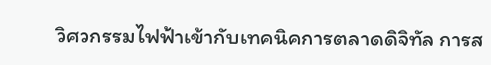วิศวกรรมไฟฟ้าเข้ากับเทคนิคการตลาดดิจิทัล การส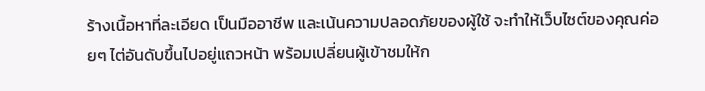ร้างเนื้อหาที่ละเอียด เป็นมืออาชีพ และเน้นความปลอดภัยของผู้ใช้ จะทำให้เว็บไซต์ของคุณค่อยๆ ไต่อันดับขึ้นไปอยู่แถวหน้า พร้อมเปลี่ยนผู้เข้าชมให้ก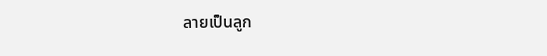ลายเป็นลูก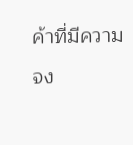ค้าที่มีความจง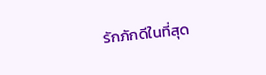รักภักดีในที่สุด